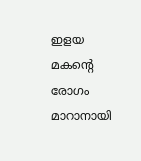ഇളയ മകന്റെ രോഗം മാറാനായി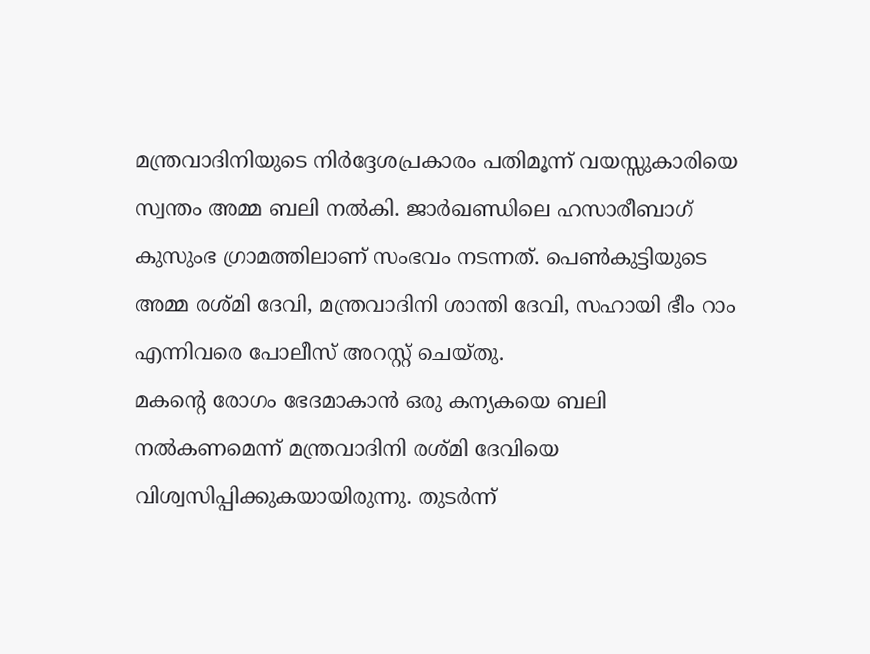മന്ത്രവാദിനിയുടെ നിർദ്ദേശപ്രകാരം പതിമൂന്ന് വയസ്സുകാരിയെ സ്വന്തം അമ്മ ബലി നൽകി. ജാർഖണ്ഡിലെ ഹസാരീബാഗ് കുസുംഭ ഗ്രാമത്തിലാണ് സംഭവം നടന്നത്. പെൺകുട്ടിയുടെ അമ്മ രശ്മി ദേവി, മന്ത്രവാദിനി ശാന്തി ദേവി, സഹായി ഭീം റാം എന്നിവരെ പോലീസ് അറസ്റ്റ് ചെയ്തു.
മകന്റെ രോഗം ഭേദമാകാൻ ഒരു കന്യകയെ ബലി നൽകണമെന്ന് മന്ത്രവാദിനി രശ്മി ദേവിയെ വിശ്വസിപ്പിക്കുകയായിരുന്നു. തുടർന്ന്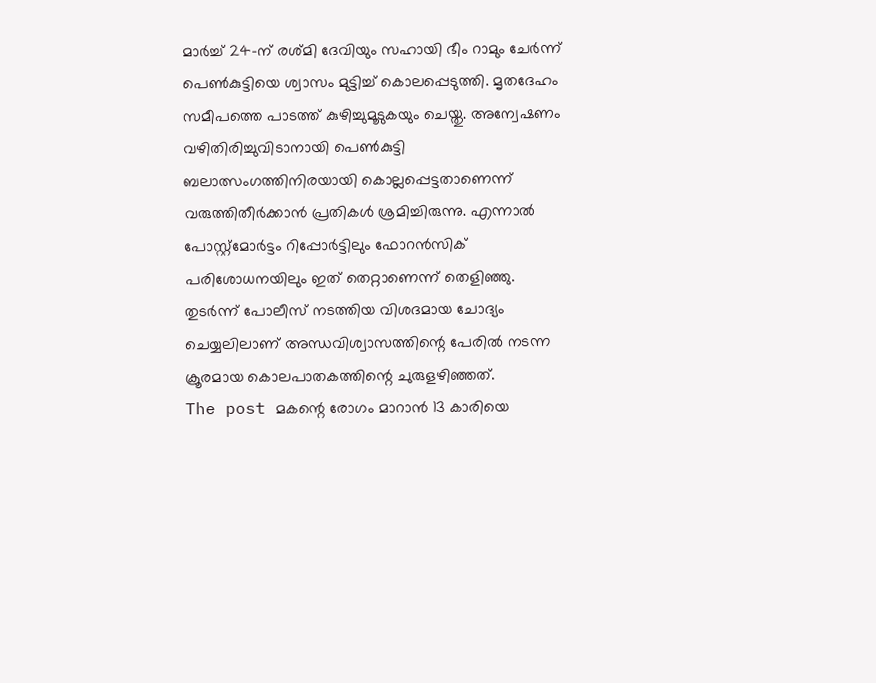മാർച്ച് 24-ന് രശ്മി ദേവിയും സഹായി ഭീം റാമും ചേർന്ന് പെൺകുട്ടിയെ ശ്വാസം മുട്ടിച്ച് കൊലപ്പെടുത്തി. മൃതദേഹം സമീപത്തെ പാടത്ത് കുഴിച്ചുമൂടുകയും ചെയ്തു. അന്വേഷണം വഴിതിരിച്ചുവിടാനായി പെൺകുട്ടി ബലാത്സംഗത്തിനിരയായി കൊല്ലപ്പെട്ടതാണെന്ന് വരുത്തിതീർക്കാൻ പ്രതികൾ ശ്രമിച്ചിരുന്നു. എന്നാൽ പോസ്റ്റ്മോർട്ടം റിപ്പോർട്ടിലും ഫോറൻസിക് പരിശോധനയിലും ഇത് തെറ്റാണെന്ന് തെളിഞ്ഞു. തുടർന്ന് പോലീസ് നടത്തിയ വിശദമായ ചോദ്യം ചെയ്യലിലാണ് അന്ധവിശ്വാസത്തിന്റെ പേരിൽ നടന്ന ക്രൂരമായ കൊലപാതകത്തിന്റെ ചുരുളഴിഞ്ഞത്.
The post മകന്റെ രോഗം മാറാൻ 13 കാരിയെ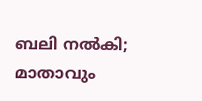ബലി നൽകി; മാതാവും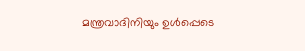മന്ത്രവാദിനിയും ഉൾപ്പെടെ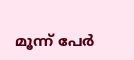മൂന്ന് പേർ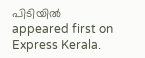പിടിയിൽ appeared first on Express Kerala.